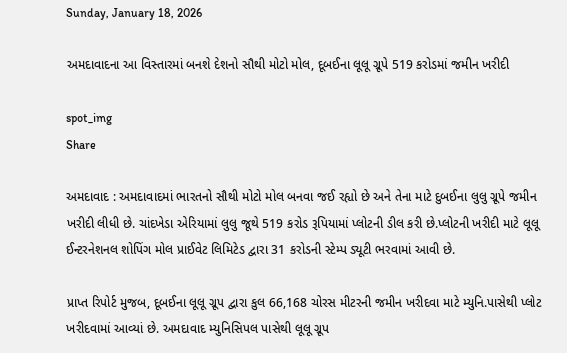Sunday, January 18, 2026

અમદાવાદના આ વિસ્તારમાં બનશે દેશનો સૌથી મોટો મોલ, દૂબઈના લૂલૂ ગ્રૂપે 519 કરોડમાં જમીન ખરીદી

spot_img
Share

અમદાવાદ : અમદાવાદમાં ભારતનો સૌથી મોટો મોલ બનવા જઈ રહ્યો છે અને તેના માટે દુબઈના લુલુ ગ્રૂપે જમીન ખરીદી લીધી છે. ચાંદખેડા એરિયામાં લુલુ જૂથે 519 કરોડ રૂપિયામાં પ્લોટની ડીલ કરી છે.પ્લોટની ખરીદી માટે લૂલૂ ઈન્ટરનેશનલ શોપિંગ મોલ પ્રાઈવેટ લિમિટેડ દ્વારા 31 કરોડની સ્ટેમ્પ ડ્યૂટી ભરવામાં આવી છે.

પ્રાપ્ત રિપોર્ટ મુજબ, દૂબઈના લૂલૂ ગ્રૂપ દ્વારા કુલ 66,168 ચોરસ મીટરની જમીન ખરીદવા માટે મ્યુનિ.પાસેથી પ્લોટ ખરીદવામાં આવ્યાં છે. અમદાવાદ મ્યુનિસિપલ પાસેથી લૂલૂ ગ્રૂપ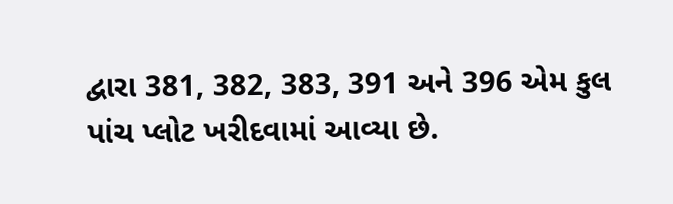દ્વારા 381, 382, 383, 391 અને 396 એમ કુલ પાંચ પ્લોટ ખરીદવામાં આવ્યા છે.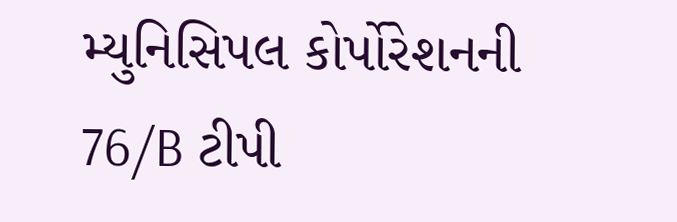મ્યુનિસિપલ કોર્પોરેશનની 76/B ટીપી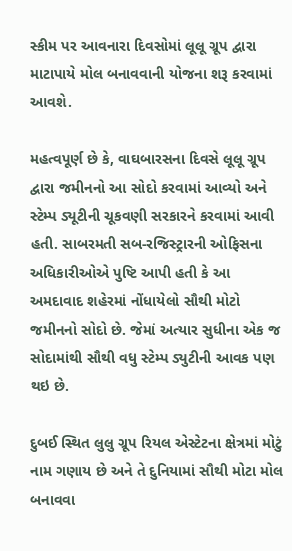સ્કીમ પર આવનારા દિવસોમાં લૂલૂ ગ્રૂપ દ્વારા માટાપાયે મોલ બનાવવાની યોજના શરૂ કરવામાં આવશે.

મહત્વપૂર્ણ છે કે, વાઘબારસના દિવસે લૂલૂ ગ્રૂપ દ્વારા જમીનનો આ સોદો કરવામાં આવ્યો અને સ્ટેમ્પ ડ્યૂટીની ચૂકવણી સરકારને કરવામાં આવી હતી. સાબરમતી સબ-રજિસ્ટ્રારની ઓફિસના અધિકારીઓએ પુષ્ટિ આપી હતી કે આ અમદાવાદ શહેરમાં નોંધાયેલો સૌથી મોટો જમીનનો સોદો છે. જેમાં અત્યાર સુધીના એક જ સોદામાંથી સૌથી વધુ સ્ટેમ્પ ડ્યુટીની આવક પણ થઇ છે.

દુબઈ સ્થિત લુલુ ગ્રૂપ રિયલ એસ્ટેટના ક્ષેત્રમાં મોટું નામ ગણાય છે અને તે દુનિયામાં સૌથી મોટા મોલ બનાવવા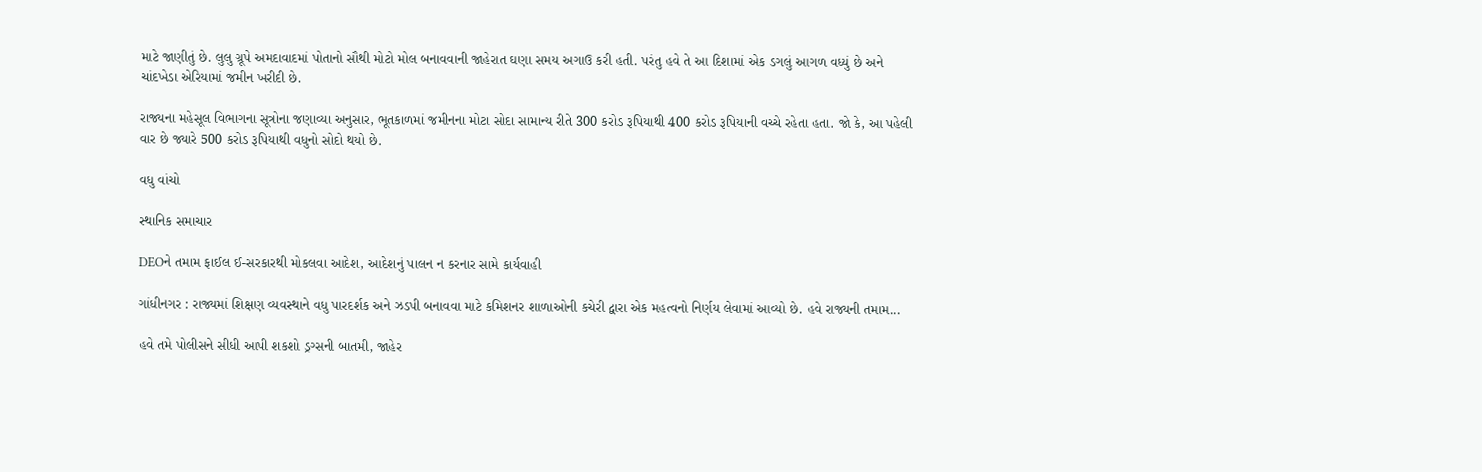માટે જાણીતું છે. લુલુ ગ્રૂપે અમદાવાદમાં પોતાનો સૌથી મોટો મોલ બનાવવાની જાહેરાત ઘણા સમય અગાઉ કરી હતી. પરંતુ હવે તે આ દિશામાં એક ડગલું આગળ વધ્યું છે અને ચાંદખેડા એરિયામાં જમીન ખરીદી છે.

રાજ્યના મહેસૂલ વિભાગના સૂત્રોના જણાવ્યા અનુસાર, ભૂતકાળમાં જમીનના મોટા સોદા સામાન્ય રીતે 300 કરોડ રૂપિયાથી 400 કરોડ રૂપિયાની વચ્ચે રહેતા હતા. જો કે, આ પહેલી વાર છે જ્યારે 500 કરોડ રૂપિયાથી વધુનો સોદો થયો છે.

વધુ વાંચો

સ્થાનિક સમાચાર

DEOને તમામ ફાઈલ ઈ-સરકારથી મોકલવા આદેશ, આદેશનું પાલન ન કરનાર સામે કાર્યવાહી

ગાંધીનગર : રાજ્યમાં શિક્ષણ વ્યવસ્થાને વધુ પારદર્શક અને ઝડપી બનાવવા માટે કમિશનર શાળાઓની કચેરી દ્વારા એક મહત્વનો નિર્ણય લેવામાં આવ્યો છે. હવે રાજ્યની તમામ...

હવે તમે પોલીસને સીધી આપી શકશો ડ્રગ્સની બાતમી, જાહેર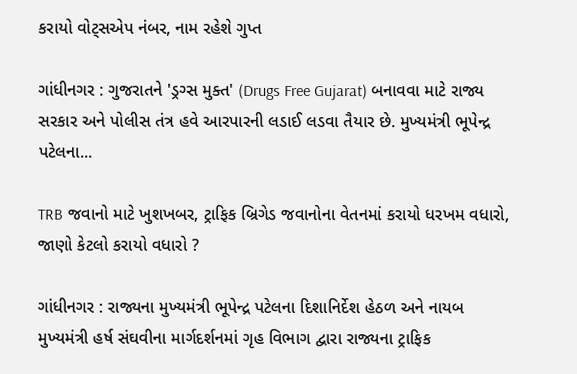કરાયો વોટ્સએપ નંબર, નામ રહેશે ગુપ્ત

ગાંધીનગર : ગુજરાતને 'ડ્રગ્સ મુક્ત' (Drugs Free Gujarat) બનાવવા માટે રાજ્ય સરકાર અને પોલીસ તંત્ર હવે આરપારની લડાઈ લડવા તૈયાર છે. મુખ્યમંત્રી ભૂપેન્દ્ર પટેલના...

TRB જવાનો માટે ખુશખબર, ટ્રાફિક બ્રિગેડ જવાનોના વેતનમાં કરાયો ધરખમ વધારો, જાણો કેટલો કરાયો વધારો ?

ગાંધીનગર : રાજ્યના મુખ્યમંત્રી ભૂપેન્દ્ર પટેલના દિશાનિર્દેશ હેઠળ અને નાયબ મુખ્યમંત્રી હર્ષ સંઘવીના માર્ગદર્શનમાં ગૃહ વિભાગ દ્વારા રાજ્યના ટ્રાફિક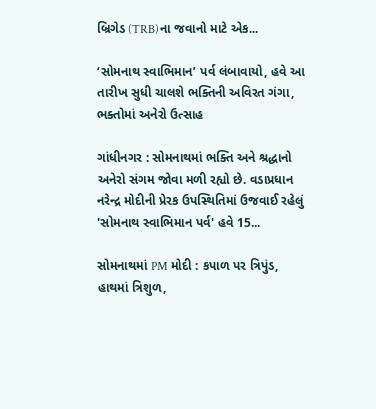બ્રિગેડ (TRB)ના જવાનો માટે એક...

‘સોમનાથ સ્વાભિમાન’ પર્વ લંબાવાયો, હવે આ તારીખ સુધી ચાલશે ભક્તિની અવિરત ગંગા, ભક્તોમાં અનેરો ઉત્સાહ

ગાંધીનગર : સોમનાથમાં ભક્તિ અને શ્રદ્ધાનો અનેરો સંગમ જોવા મળી રહ્યો છે. વડાપ્રધાન નરેન્દ્ર મોદીની પ્રેરક ઉપસ્થિતિમાં ઉજવાઈ રહેલું 'સોમનાથ સ્વાભિમાન પર્વ' હવે 15...

સોમનાથમાં PM મોદી : કપાળ પર ત્રિપુંડ, હાથમાં ત્રિશુળ,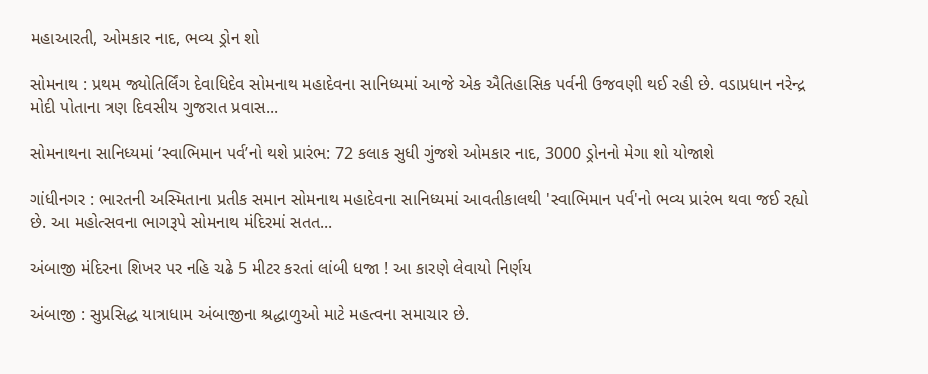મહાઆરતી, ઓમકાર નાદ, ભવ્ય ડ્રોન શો

સોમનાથ : પ્રથમ જ્યોતિર્લિંગ દેવાધિદેવ સોમનાથ મહાદેવના સાનિધ્યમાં આજે એક ઐતિહાસિક પર્વની ઉજવણી થઈ રહી છે. વડાપ્રધાન નરેન્દ્ર મોદી પોતાના ત્રણ દિવસીય ગુજરાત પ્રવાસ...

સોમનાથના સાનિધ્યમાં ‘સ્વાભિમાન પર્વ’નો થશે પ્રારંભ: 72 કલાક સુધી ગુંજશે ઓમકાર નાદ, 3000 ડ્રોનનો મેગા શો યોજાશે

ગાંધીનગર : ભારતની અસ્મિતાના પ્રતીક સમાન સોમનાથ મહાદેવના સાનિધ્યમાં આવતીકાલથી 'સ્વાભિમાન પર્વ'નો ભવ્ય પ્રારંભ થવા જઈ રહ્યો છે. આ મહોત્સવના ભાગરૂપે સોમનાથ મંદિરમાં સતત...

અંબાજી મંદિરના શિખર પર નહિ ચઢે 5 મીટર કરતાં લાંબી ધજા ! આ કારણે લેવાયો નિર્ણય

અંબાજી : સુપ્રસિદ્ધ યાત્રાધામ અંબાજીના શ્રદ્ધાળુઓ માટે મહત્વના સમાચાર છે.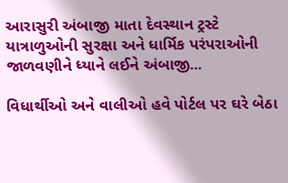આરાસુરી અંબાજી માતા દેવસ્થાન ટ્રસ્ટે યાત્રાળુઓની સુરક્ષા અને ધાર્મિક પરંપરાઓની જાળવણીને ધ્યાને લઈને અંબાજી...

વિધાર્થીઓ અને વાલીઓ હવે પોર્ટલ પર ઘરે બેઠા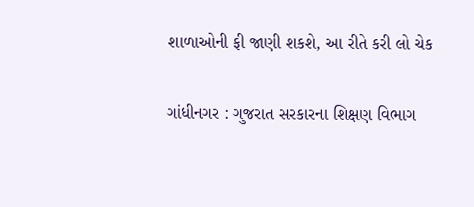શાળાઓની ફી જાણી શકશે, આ રીતે કરી લો ચેક

ગાંધીનગર : ગુજરાત સરકારના શિક્ષણ વિભાગ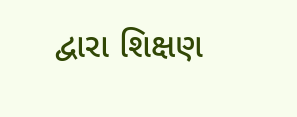દ્વારા શિક્ષણ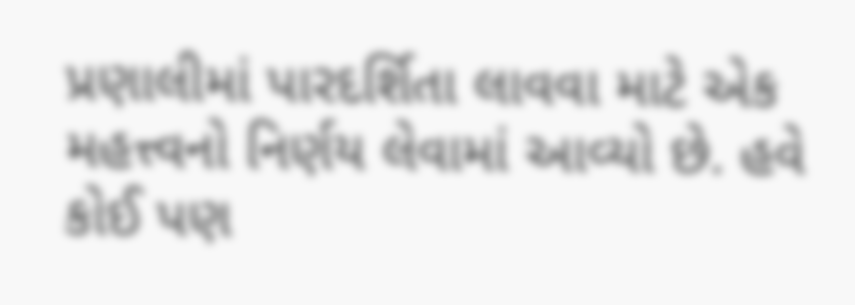પ્રણાલીમાં પારદર્શિતા લાવવા માટે એક મહત્ત્વનો નિર્ણય લેવામાં આવ્યો છે. હવે કોઈ પણ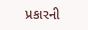પ્રકારની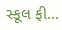સ્કૂલ ફી...